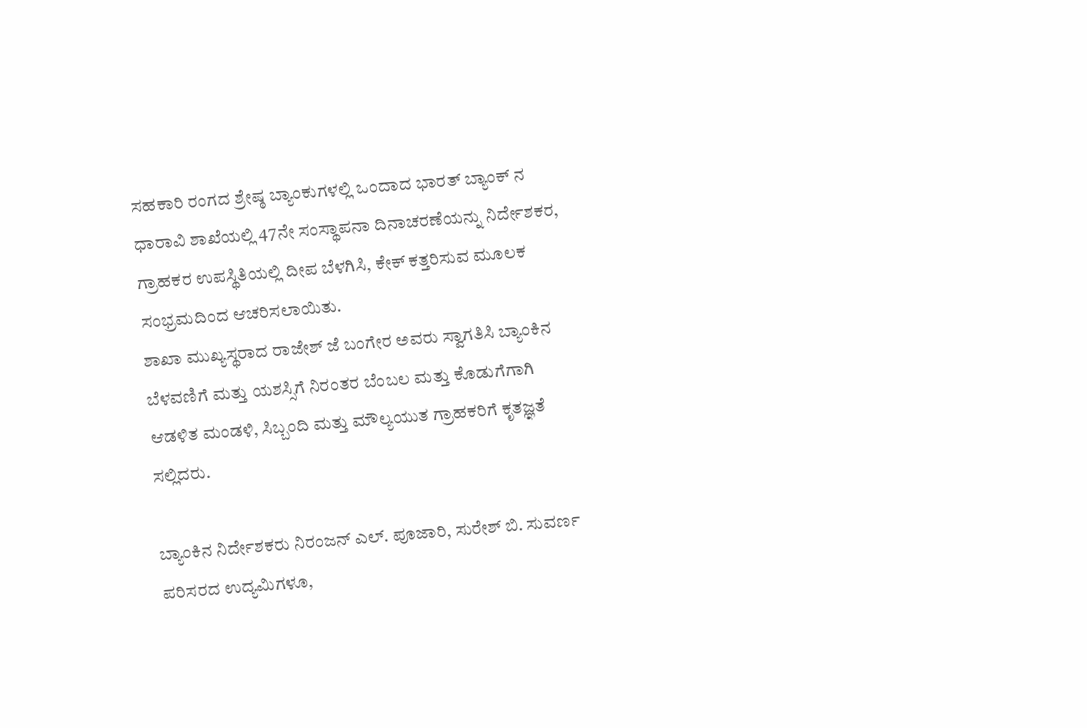ಸಹಕಾರಿ ರಂಗದ ಶ್ರೇಷ್ಠ ಬ್ಯಾಂಕುಗಳಲ್ಲಿ ಒಂದಾದ ಭಾರತ್ ಬ್ಯಾಂಕ್ ನ ಧಾರಾವಿ ಶಾಖೆಯಲ್ಲಿ 47ನೇ ಸಂಸ್ಥಾಪನಾ ದಿನಾಚರಣೆಯನ್ನು ನಿರ್ದೇಶಕರ, ಗ್ರಾಹಕರ ಉಪಸ್ಥಿತಿಯಲ್ಲಿ ದೀಪ ಬೆಳಗಿಸಿ, ಕೇಕ್ ಕತ್ತರಿಸುವ ಮೂಲಕ ಸಂಭ್ರಮದಿಂದ ಆಚರಿಸಲಾಯಿತು.
ಶಾಖಾ ಮುಖ್ಯಸ್ಥರಾದ ರಾಜೇಶ್ ಜೆ ಬಂಗೇರ ಅವರು ಸ್ವಾಗತಿಸಿ ಬ್ಯಾಂಕಿನ ಬೆಳವಣಿಗೆ ಮತ್ತು ಯಶಸ್ಸಿಗೆ ನಿರಂತರ ಬೆಂಬಲ ಮತ್ತು ಕೊಡುಗೆಗಾಗಿ ಆಡಳಿತ ಮಂಡಳಿ, ಸಿಬ್ಬಂದಿ ಮತ್ತು ಮೌಲ್ಯಯುತ ಗ್ರಾಹಕರಿಗೆ ಕೃತಜ್ಞತೆ ಸಲ್ಲಿದರು.

ಬ್ಯಾಂಕಿನ ನಿರ್ದೇಶಕರು ನಿರಂಜನ್ ಎಲ್. ಪೂಜಾರಿ, ಸುರೇಶ್ ಬಿ. ಸುವರ್ಣ ಪರಿಸರದ ಉದ್ಯಮಿಗಳೂ,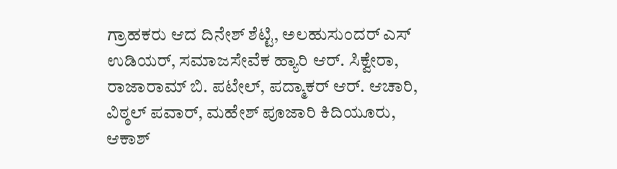ಗ್ರಾಹಕರು ಆದ ದಿನೇಶ್ ಶೆಟ್ಟಿ, ಅಲಹುಸುಂದರ್ ಎಸ್ ಉಡಿಯರ್, ಸಮಾಜಸೇವೆಕ ಹ್ಯಾರಿ ಆರ್. ಸಿಕ್ವೇರಾ, ರಾಜಾರಾಮ್ ಬಿ. ಪಟೇಲ್, ಪದ್ಮಾಕರ್ ಆರ್. ಆಚಾರಿ, ವಿಠ್ಠಲ್ ಪವಾರ್, ಮಹೇಶ್ ಪೂಜಾರಿ ಕಿದಿಯೂರು, ಆಕಾಶ್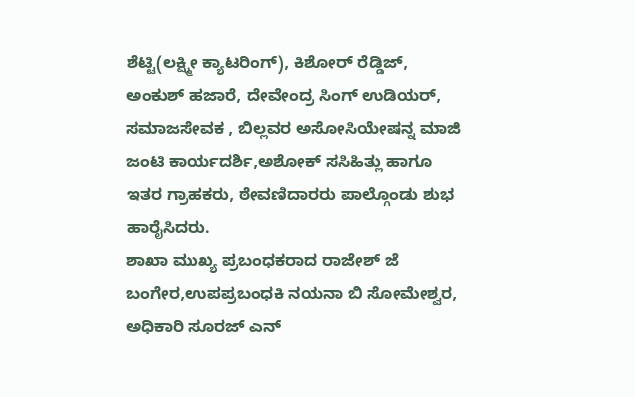ಶೆಟ್ಟಿ(ಲಕ್ಷ್ಮೀ ಕ್ಯಾಟರಿಂಗ್), ಕಿಶೋರ್ ರೆಡ್ಡಿಜ್, ಅಂಕುಶ್ ಹಜಾರೆ, ದೇವೇಂದ್ರ ಸಿಂಗ್ ಉಡಿಯರ್, ಸಮಾಜಸೇವಕ , ಬಿಲ್ಲವರ ಅಸೋಸಿಯೇಷನ್ನ ಮಾಜಿ ಜಂಟಿ ಕಾರ್ಯದರ್ಶಿ,ಅಶೋಕ್ ಸಸಿಹಿತ್ಲು ಹಾಗೂ ಇತರ ಗ್ರಾಹಕರು, ಠೇವಣಿದಾರರು ಪಾಲ್ಗೊಂಡು ಶುಭ ಹಾರೈಸಿದರು.
ಶಾಖಾ ಮುಖ್ಯ ಪ್ರಬಂಧಕರಾದ ರಾಜೇಶ್ ಜೆ ಬಂಗೇರ,ಉಪಪ್ರಬಂಧಕಿ ನಯನಾ ಬಿ ಸೋಮೇಶ್ವರ, ಅಧಿಕಾರಿ ಸೂರಜ್ ಎನ್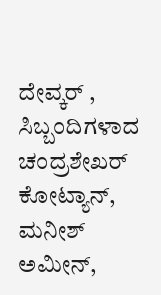ದೇವ್ಕರ್ , ಸಿಬ್ಬಂದಿಗಳಾದ ಚಂದ್ರಶೇಖರ್ ಕೋಟ್ಯಾನ್, ಮನೀಶ್ ಅಮೀನ್,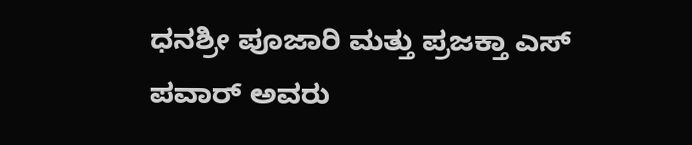ಧನಶ್ರೀ ಪೂಜಾರಿ ಮತ್ತು ಪ್ರಜಕ್ತಾ ಎಸ್ ಪವಾರ್ ಅವರು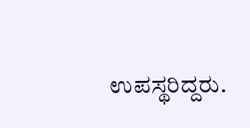ಉಪಸ್ಥರಿದ್ದರು.